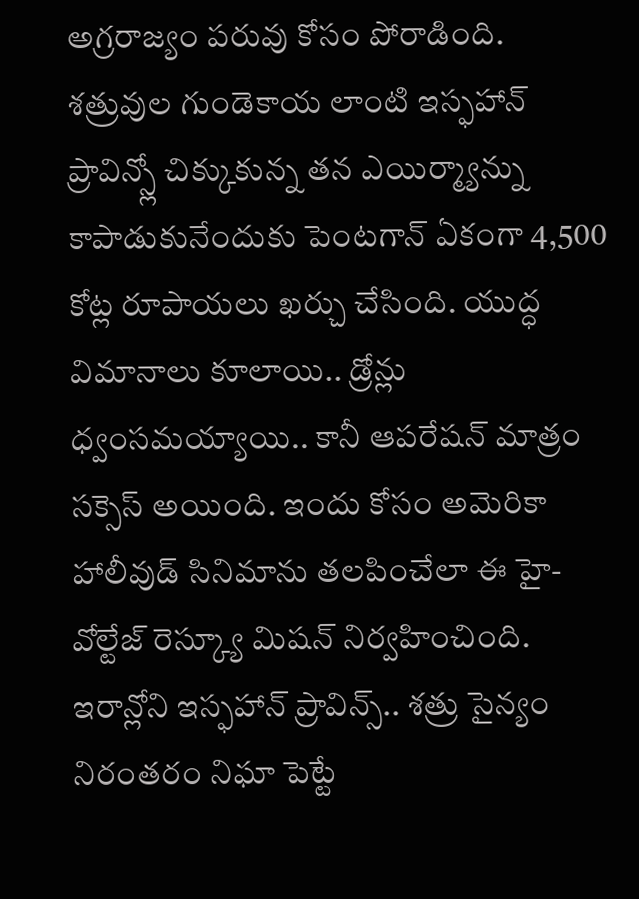అగ్రరాజ్యం పరువు కోసం పోరాడింది. శత్రువుల గుండెకాయ లాంటి ఇస్ఫహాన్ ప్రావిన్స్లో చిక్కుకున్న తన ఎయిర్మ్యాన్ను కాపాడుకునేందుకు పెంటగాన్ ఏకంగా 4,500 కోట్ల రూపాయలు ఖర్చు చేసింది. యుద్ధ విమానాలు కూలాయి.. డ్రోన్లు ధ్వంసమయ్యాయి.. కానీ ఆపరేషన్ మాత్రం సక్సెస్ అయింది. ఇందు కోసం అమెరికా హాలీవుడ్ సినిమాను తలపించేలా ఈ హై-వోల్టేజ్ రెస్క్యూ మిషన్ నిర్వహించింది. ఇరాన్లోని ఇస్ఫహాన్ ప్రావిన్స్.. శత్రు సైన్యం నిరంతరం నిఘా పెట్టే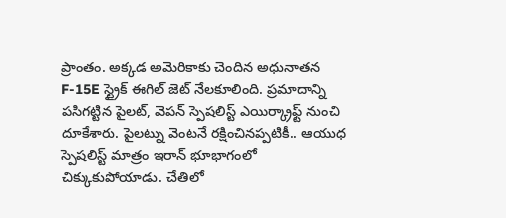ప్రాంతం. అక్కడ అమెరికాకు చెందిన అధునాతన F-15E స్ట్రైక్ ఈగిల్ జెట్ నేలకూలింది. ప్రమాదాన్ని పసిగట్టిన పైలట్, వెపన్ స్పెషలిస్ట్ ఎయిర్క్రాఫ్ట్ నుంచి దూకేశారు. పైలట్ను వెంటనే రక్షించినప్పటికీ.. ఆయుధ స్పెషలిస్ట్ మాత్రం ఇరాన్ భూభాగంలో చిక్కుకుపోయాడు. చేతిలో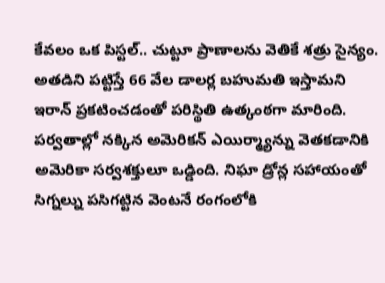కేవలం ఒక పిస్టల్.. చుట్టూ ప్రాణాలను వెతికే శత్రు సైన్యం. అతడిని పట్టిస్తే 66 వేల డాలర్ల బహుమతి ఇస్తామని ఇరాన్ ప్రకటించడంతో పరిస్థితి ఉత్కంఠగా మారింది.
పర్వతాల్లో నక్కిన అమెరికన్ ఎయిర్మ్యాన్ను వెతకడానికి అమెరికా సర్వశక్తులూ ఒడ్డింది. నిఘా డ్రోన్ల సహాయంతో సిగ్నల్ను పసిగట్టిన వెంటనే రంగంలోకి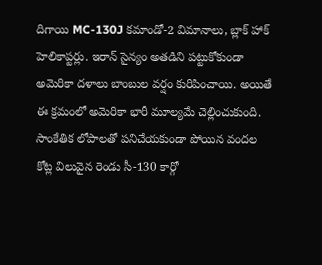దిగాయి MC-130J కమాండో-2 విమానాలు, బ్లాక్ హాక్ హెలికాప్టర్లు. ఇరాన్ సైన్యం అతడిని పట్టుకోకుండా అమెరికా దళాలు బాంబుల వర్షం కురిపించాయి. అయితే ఈ క్రమంలో అమెరికా భారీ మూల్యమే చెల్లించుకుంది. సాంకేతిక లోపాలతో పనిచేయకుండా పోయిన వందల కోట్ల విలువైన రెండు సీ-130 కార్గో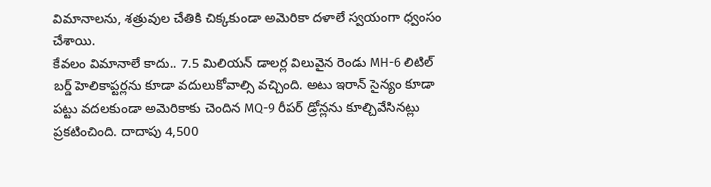విమానాలను, శత్రువుల చేతికి చిక్కకుండా అమెరికా దళాలే స్వయంగా ధ్వంసం చేశాయి.
కేవలం విమానాలే కాదు.. 7.5 మిలియన్ డాలర్ల విలువైన రెండు MH-6 లిటిల్ బర్డ్ హెలికాప్టర్లను కూడా వదులుకోవాల్సి వచ్చింది. అటు ఇరాన్ సైన్యం కూడా పట్టు వదలకుండా అమెరికాకు చెందిన MQ-9 రీపర్ డ్రోన్లను కూల్చివేసినట్లు ప్రకటించింది. దాదాపు 4,500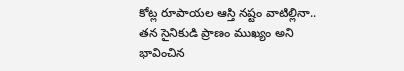కోట్ల రూపాయల ఆస్తి నష్టం వాటిల్లినా.. తన సైనికుడి ప్రాణం ముఖ్యం అని భావించిన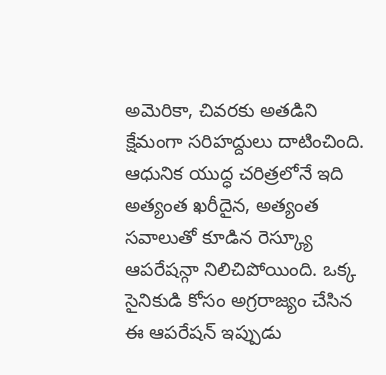అమెరికా, చివరకు అతడిని క్షేమంగా సరిహద్దులు దాటించింది. ఆధునిక యుద్ధ చరిత్రలోనే ఇది అత్యంత ఖరీదైన, అత్యంత సవాలుతో కూడిన రెస్క్యూ ఆపరేషన్గా నిలిచిపోయింది. ఒక్క సైనికుడి కోసం అగ్రరాజ్యం చేసిన ఈ ఆపరేషన్ ఇప్పుడు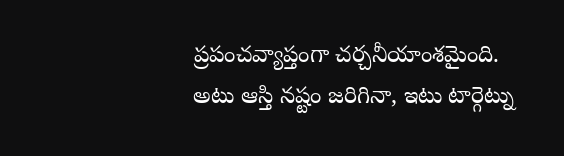ప్రపంచవ్యాప్తంగా చర్చనీయాంశమైంది. అటు ఆస్తి నష్టం జరిగినా, ఇటు టార్గెట్ను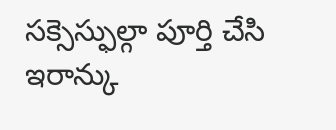సక్సెస్ఫుల్గా పూర్తి చేసి ఇరాన్కు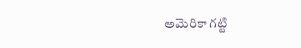అమెరికా గట్టి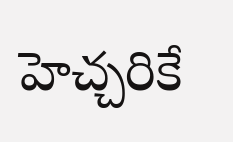హెచ్చరికే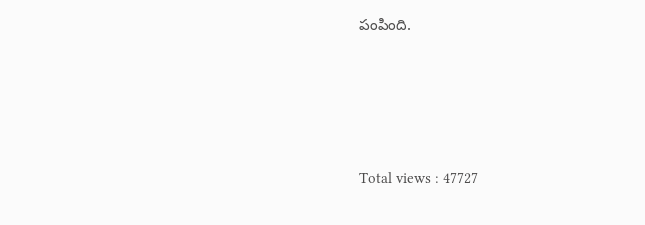పంపింది.





Total views : 47727